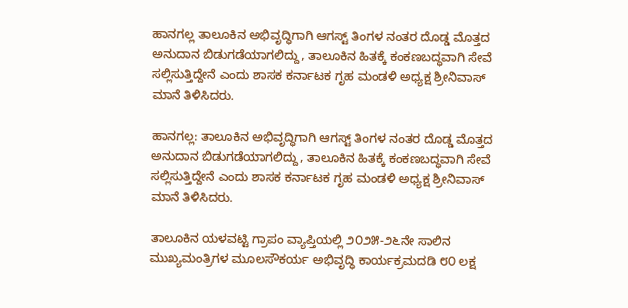ಹಾನಗಲ್ಲ ತಾಲೂಕಿನ ಅಭಿವೃದ್ಧಿಗಾಗಿ ಆಗಸ್ಟ್‌ ತಿಂಗಳ ನಂತರ ದೊಡ್ಡ ಮೊತ್ತದ ಅನುದಾನ ಬಿಡುಗಡೆಯಾಗಲಿದ್ದು, ತಾಲೂಕಿನ ಹಿತಕ್ಕೆ ಕಂಕಣಬದ್ಧವಾಗಿ ಸೇವೆ ಸಲ್ಲಿಸುತ್ತಿದ್ದೇನೆ ಎಂದು ಶಾಸಕ ಕರ್ನಾಟಕ ಗೃಹ ಮಂಡಳಿ ಅಧ್ಯಕ್ಷ ಶ್ರೀನಿವಾಸ್ ಮಾನೆ ತಿಳಿಸಿದರು.

ಹಾನಗಲ್ಲ: ತಾಲೂಕಿನ ಅಭಿವೃದ್ಧಿಗಾಗಿ ಆಗಸ್ಟ್‌ ತಿಂಗಳ ನಂತರ ದೊಡ್ಡ ಮೊತ್ತದ ಅನುದಾನ ಬಿಡುಗಡೆಯಾಗಲಿದ್ದು, ತಾಲೂಕಿನ ಹಿತಕ್ಕೆ ಕಂಕಣಬದ್ಧವಾಗಿ ಸೇವೆ ಸಲ್ಲಿಸುತ್ತಿದ್ದೇನೆ ಎಂದು ಶಾಸಕ ಕರ್ನಾಟಕ ಗೃಹ ಮಂಡಳಿ ಅಧ್ಯಕ್ಷ ಶ್ರೀನಿವಾಸ್ ಮಾನೆ ತಿಳಿಸಿದರು.

ತಾಲೂಕಿನ ಯಳವಟ್ಟಿ ಗ್ರಾಪಂ ವ್ಯಾಪ್ತಿಯಲ್ಲಿ ೨೦೨೫-೨೬ನೇ ಸಾಲಿನ ಮುಖ್ಯಮಂತ್ರಿಗಳ ಮೂಲಸೌಕರ್ಯ ಅಭಿವೃದ್ಧಿ ಕಾರ್ಯಕ್ರಮದಡಿ ೮೦ ಲಕ್ಷ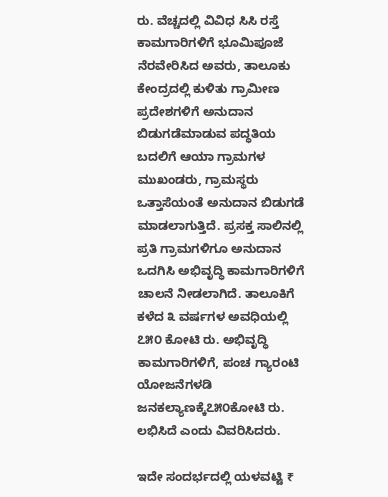ರು. ವೆಚ್ಚದಲ್ಲಿ ವಿವಿಧ ಸಿಸಿ ರಸ್ತೆ ಕಾಮಗಾರಿಗಳಿಗೆ ಭೂಮಿಪೂಜೆ ನೆರವೇರಿಸಿದ ಅವರು, ತಾಲೂಕು ಕೇಂದ್ರದಲ್ಲಿ ಕುಳಿತು ಗ್ರಾಮೀಣ ಪ್ರದೇಶಗಳಿಗೆ ಅನುದಾನ ಬಿಡುಗಡೆಮಾಡುವ ಪದ್ಧತಿಯ ಬದಲಿಗೆ ಆಯಾ ಗ್ರಾಮಗಳ ಮುಖಂಡರು, ಗ್ರಾಮಸ್ಥರು ಒತ್ತಾಸೆಯಂತೆ ಅನುದಾನ ಬಿಡುಗಡೆ ಮಾಡಲಾಗುತ್ತಿದೆ. ಪ್ರಸಕ್ತ ಸಾಲಿನಲ್ಲಿ ಪ್ರತಿ ಗ್ರಾಮಗಳಿಗೂ ಅನುದಾನ ಒದಗಿಸಿ ಅಭಿವೃದ್ಧಿ ಕಾಮಗಾರಿಗಳಿಗೆ ಚಾಲನೆ ನೀಡಲಾಗಿದೆ. ತಾಲೂಕಿಗೆ ಕಳೆದ ೩ ವರ್ಷಗಳ ಅವಧಿಯಲ್ಲಿ ೭೫೦ ಕೋಟಿ ರು. ಅಭಿವೃದ್ಧಿ ಕಾಮಗಾರಿಗಳಿಗೆ, ಪಂಚ ಗ್ಯಾರಂಟಿ ಯೋಜನೆಗಳಡಿ ಜನಕಲ್ಯಾಣಕ್ಕೆ೭೫೦ಕೋಟಿ ರು. ಲಭಿಸಿದೆ ಎಂದು ವಿವರಿಸಿದರು.

ಇದೇ ಸಂದರ್ಭದಲ್ಲಿ ಯಳವಟ್ಟಿ ₹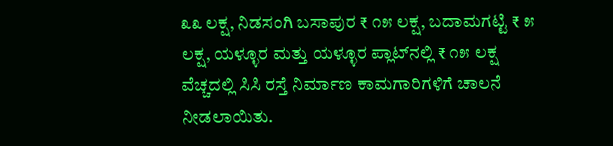೩೩ ಲಕ್ಷ, ನಿಡಸಂಗಿ ಬಸಾಪುರ ₹ ೧೫ ಲಕ್ಷ, ಬದಾಮಗಟ್ಟಿ ₹ ೫ ಲಕ್ಷ, ಯಳ್ಳೂರ ಮತ್ತು ಯಳ್ಳೂರ ಪ್ಲಾಟ್‌ನಲ್ಲಿ ₹ ೧೫ ಲಕ್ಷ ವೆಚ್ಚದಲ್ಲಿ ಸಿಸಿ ರಸ್ತೆ ನಿರ್ಮಾಣ ಕಾಮಗಾರಿಗಳಿಗೆ ಚಾಲನೆ ನೀಡಲಾಯಿತು.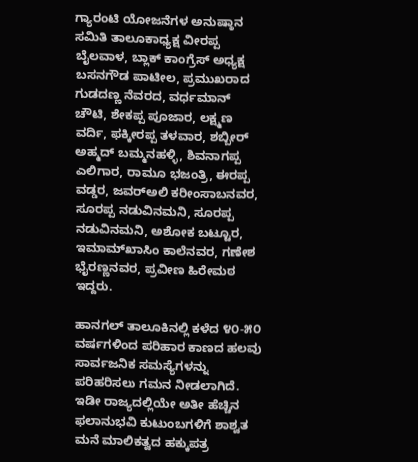ಗ್ಯಾರಂಟಿ ಯೋಜನೆಗಳ ಅನುಷ್ಠಾನ ಸಮಿತಿ ತಾಲೂಕಾಧ್ಯಕ್ಷ ವೀರಪ್ಪ ಬೈಲವಾಳ, ಬ್ಲಾಕ್‌ ಕಾಂಗ್ರೆಸ್‌ ಅಧ್ಯಕ್ಷ ಬಸನಗೌಡ ಪಾಟೀಲ, ಪ್ರಮುಖರಾದ ಗುಡದಣ್ಣ ನೆವರದ, ವರ್ಧಮಾನ್‌ ಚೌಟಿ, ಶೇಕಪ್ಪ ಪೂಜಾರ, ಲಕ್ಷ್ಮಣ ವರ್ದಿ, ಫಕ್ಕೀರಪ್ಪ ತಳವಾರ, ಶಬ್ಬೀರ್‌ ಅಹ್ಮದ್‌ ಬಮ್ಮನಹಳ್ಳಿ, ಶಿವನಾಗಪ್ಪ ಎಲಿಗಾರ, ರಾಮೂ ಭಜಂತ್ರಿ, ಈರಪ್ಪ ವಡ್ಡರ, ಜವರ್‌ಅಲಿ ಕರೀಂಸಾಬನವರ, ಸೂರಪ್ಪ ನಡುವಿನಮನಿ, ಸೂರಪ್ಪ ನಡುವಿನಮನಿ, ಅಶೋಕ ಬಟ್ಟೂರ, ಇಮಾಮ್‌ಖಾಸಿಂ ಕಾಲೆನವರ, ಗಣೇಶ ಭೈರಣ್ಣನವರ, ಪ್ರವೀಣ ಹಿರೇಮಠ ಇದ್ದರು.

ಹಾನಗಲ್‌ ತಾಲೂಕಿನಲ್ಲಿ ಕಳೆದ ೪೦-೫೦ ವರ್ಷಗಳಿಂದ ಪರಿಹಾರ ಕಾಣದ ಹಲವು ಸಾರ್ವಜನಿಕ ಸಮಸ್ಯೆಗಳನ್ನು ಪರಿಹರಿಸಲು ಗಮನ ನೀಡಲಾಗಿದೆ. ಇಡೀ ರಾಜ್ಯದಲ್ಲಿಯೇ ಅತೀ ಹೆಚ್ಚಿನ ಫಲಾನುಭವಿ ಕುಟುಂಬಗಳಿಗೆ ಶಾಶ್ವತ ಮನೆ ಮಾಲಿಕತ್ವದ ಹಕ್ಕುಪತ್ರ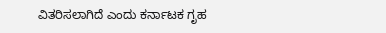ವಿತರಿಸಲಾಗಿದೆ ಎಂದು ಕರ್ನಾಟಕ ಗೃಹ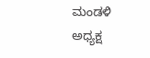ಮಂಡಳಿ ಅಧ್ಯಕ್ಷ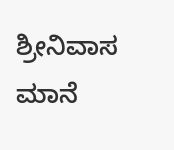ಶ್ರೀನಿವಾಸ ಮಾನೆ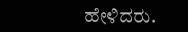ಹೇಳಿದರು.